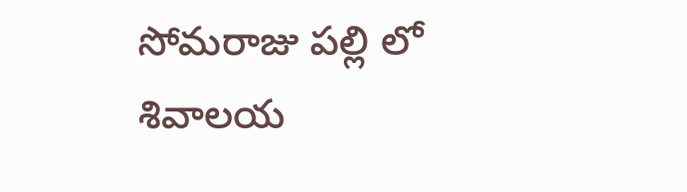సోమరాజు పల్లి లో శివాలయ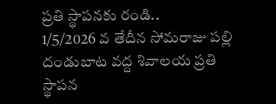ప్రతి స్థాపనకు రండి..
1/5/2026 వ తేదీన సోమరాజు పల్లి దండుబాట వద్ద శివాలయ ప్రతి స్థాపన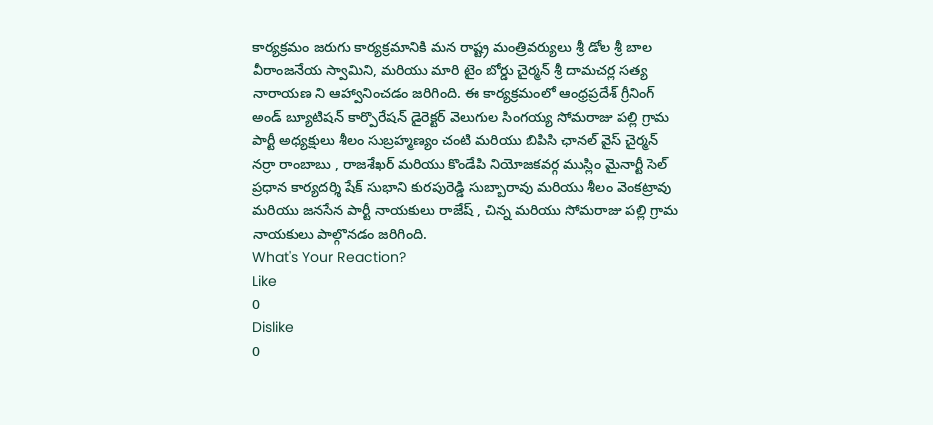కార్యక్రమం జరుగు కార్యక్రమానికి మన రాష్ట్ర మంత్రివర్యులు శ్రీ డోల శ్రీ బాల వీరాంజనేయ స్వామిని, మరియు మారి టైం బోర్డు చైర్మన్ శ్రీ దామచర్ల సత్య నారాయణ ని ఆహ్వానించడం జరిగింది. ఈ కార్యక్రమంలో ఆంధ్రప్రదేశ్ గ్రీనింగ్ అండ్ బ్యూటిషన్ కార్పొరేషన్ డైరెక్టర్ వెలుగుల సింగయ్య సోమరాజు పల్లి గ్రామ పార్టీ అధ్యక్షులు శీలం సుబ్రహ్మణ్యం చంటి మరియు బిపిసి ఛానల్ వైస్ చైర్మన్ నర్రా రాంబాబు , రాజశేఖర్ మరియు కొండేపి నియోజకవర్గ ముస్లిం మైనార్టీ సెల్ ప్రధాన కార్యదర్శి షేక్ సుభాని కురపురెడ్డి సుబ్బారావు మరియు శీలం వెంకట్రావు మరియు జనసేన పార్టీ నాయకులు రాజేష్ , చిన్న మరియు సోమరాజు పల్లి గ్రామ నాయకులు పాల్గొనడం జరిగింది.
What's Your Reaction?
Like
0
Dislike
0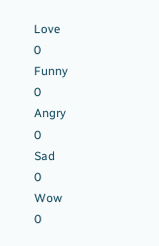Love
0
Funny
0
Angry
0
Sad
0
Wow
0